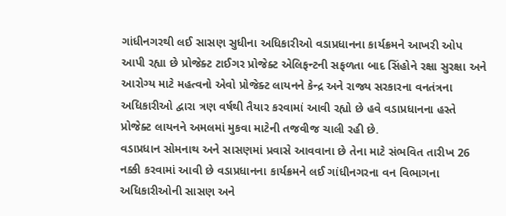ગાંધીનગરથી લઈ સાસણ સુધીના અધિકારીઓ વડાપ્રધાનના કાર્યક્રમને આખરી ઓપ આપી રહ્યા છે પ્રોજેક્ટ ટાઈગર પ્રોજેક્ટ એલિફન્ટની સફળતા બાદ સિંહોને રક્ષા સુરક્ષા અને આરોગ્ય માટે મહત્વનો એવો પ્રોજેક્ટ લાયનને કેન્દ્ર અને રાજ્ય સરકારના વનતંત્રના અધિકારીઓ દ્વારા ત્રણ વર્ષથી તૈયાર કરવામાં આવી રહ્યો છે હવે વડાપ્રધાનના હસ્તે પ્રોજેક્ટ લાયનને અમલમાં મુકવા માટેની તજવીજ ચાલી રહી છે.
વડાપ્રધાન સોમનાથ અને સાસણમાં પ્રવાસે આવવાના છે તેના માટે સંભવિત તારીખ 26 નક્કી કરવામાં આવી છે વડાપ્રધાનના કાર્યક્રમને લઈ ગાંધીનગરના વન વિભાગના અધિકારીઓની સાસણ અને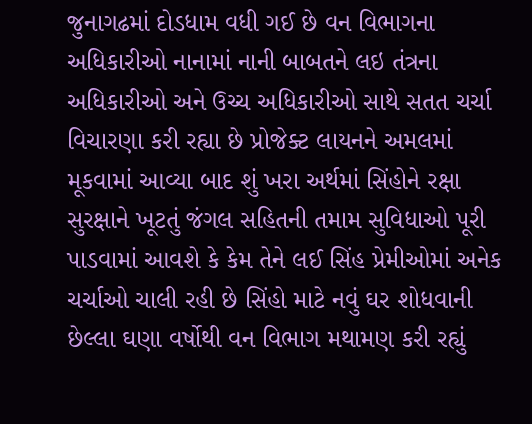જુનાગઢમાં દોડધામ વધી ગઈ છે વન વિભાગના અધિકારીઓ નાનામાં નાની બાબતને લઇ તંત્રના અધિકારીઓ અને ઉચ્ચ અધિકારીઓ સાથે સતત ચર્ચા વિચારણા કરી રહ્યા છે પ્રોજેક્ટ લાયનને અમલમાં મૂકવામાં આવ્યા બાદ શું ખરા અર્થમાં સિંહોને રક્ષા સુરક્ષાને ખૂટતું જંગલ સહિતની તમામ સુવિધાઓ પૂરી પાડવામાં આવશે કે કેમ તેને લઈ સિંહ પ્રેમીઓમાં અનેક ચર્ચાઓ ચાલી રહી છે સિંહો માટે નવું ઘર શોધવાની છેલ્લા ઘણા વર્ષોથી વન વિભાગ મથામણ કરી રહ્યું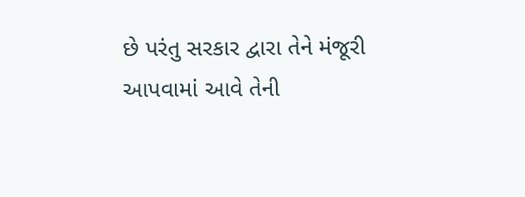છે પરંતુ સરકાર દ્વારા તેને મંજૂરી આપવામાં આવે તેની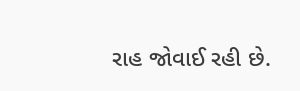રાહ જોવાઈ રહી છે.